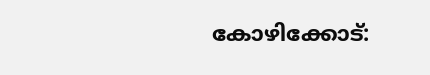കോഴിക്കോട്: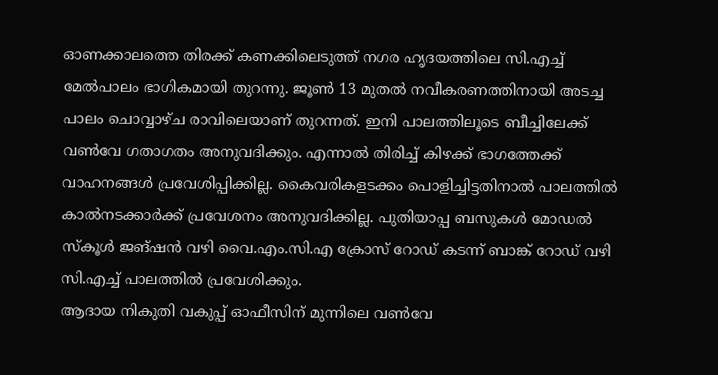ഓണക്കാലത്തെ തിരക്ക് കണക്കിലെടുത്ത് നഗര ഹൃദയത്തിലെ സി.എച്ച് മേൽപാലം ഭാഗികമായി തുറന്നു. ജൂൺ 13 മുതൽ നവീകരണത്തിനായി അടച്ച പാലം ചൊവ്വാഴ്ച രാവിലെയാണ് തുറന്നത്. ഇനി പാലത്തിലൂടെ ബീച്ചിലേക്ക് വൺവേ ഗതാഗതം അനുവദിക്കും. എന്നാൽ തിരിച്ച് കിഴക്ക് ഭാഗത്തേക്ക് വാഹനങ്ങൾ പ്രവേശിപ്പിക്കില്ല. കൈവരികളടക്കം പൊളിച്ചിട്ടതിനാൽ പാലത്തിൽ കാൽനടക്കാർക്ക് പ്രവേശനം അനുവദിക്കില്ല. പുതിയാപ്പ ബസുകൾ മോഡൽ സ്കൂൾ ജങ്ഷൻ വഴി വൈ.എം.സി.എ ക്രോസ് റോഡ് കടന്ന് ബാങ്ക് റോഡ് വഴി സി.എച്ച് പാലത്തിൽ പ്രവേശിക്കും.
ആദായ നികുതി വകുപ്പ് ഓഫീസിന് മുന്നിലെ വൺവേ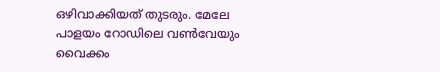ഒഴിവാക്കിയത് തുടരും. മേലേ പാളയം റോഡിലെ വൺവേയും വൈക്കം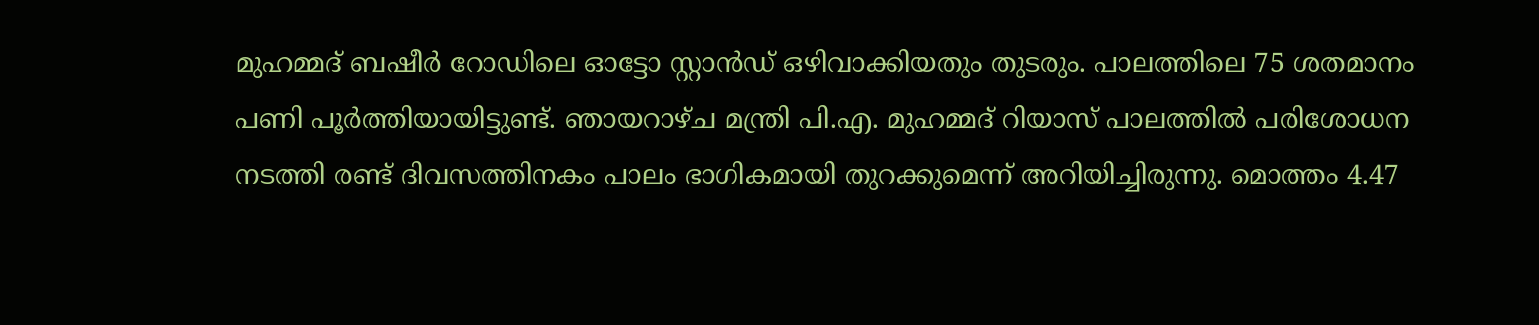മുഹമ്മദ് ബഷീർ റോഡിലെ ഓട്ടോ സ്റ്റാൻഡ് ഒഴിവാക്കിയതും തുടരും. പാലത്തിലെ 75 ശതമാനം പണി പൂർത്തിയായിട്ടുണ്ട്. ഞായറാഴ്ച മന്ത്രി പി.എ. മുഹമ്മദ് റിയാസ് പാലത്തിൽ പരിശോധന നടത്തി രണ്ട് ദിവസത്തിനകം പാലം ഭാഗികമായി തുറക്കുമെന്ന് അറിയിച്ചിരുന്നു. മൊത്തം 4.47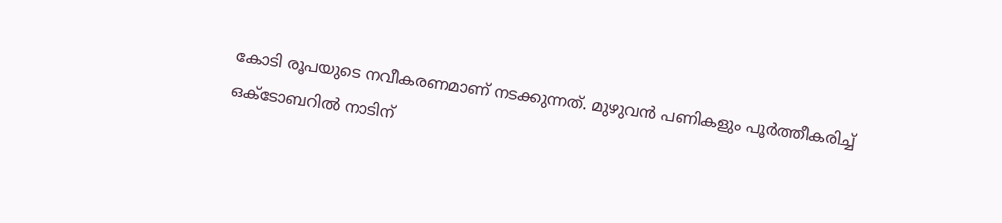കോടി രൂപയുടെ നവീകരണമാണ് നടക്കുന്നത്. മുഴുവൻ പണികളും പൂർത്തീകരിച്ച് ഒക്ടോബറിൽ നാടിന്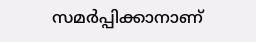സമർപ്പിക്കാനാണ്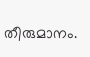തീരുമാനം.